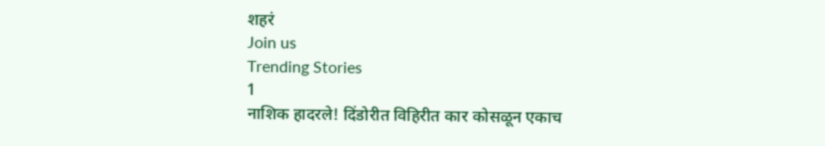शहरं
Join us
Trending Stories
1
नाशिक हादरले! दिंडोरीत विहिरीत कार कोसळून एकाच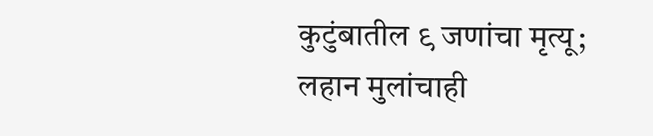कुटुंबातील ९ जणांचा मृत्यू; लहान मुलांचाही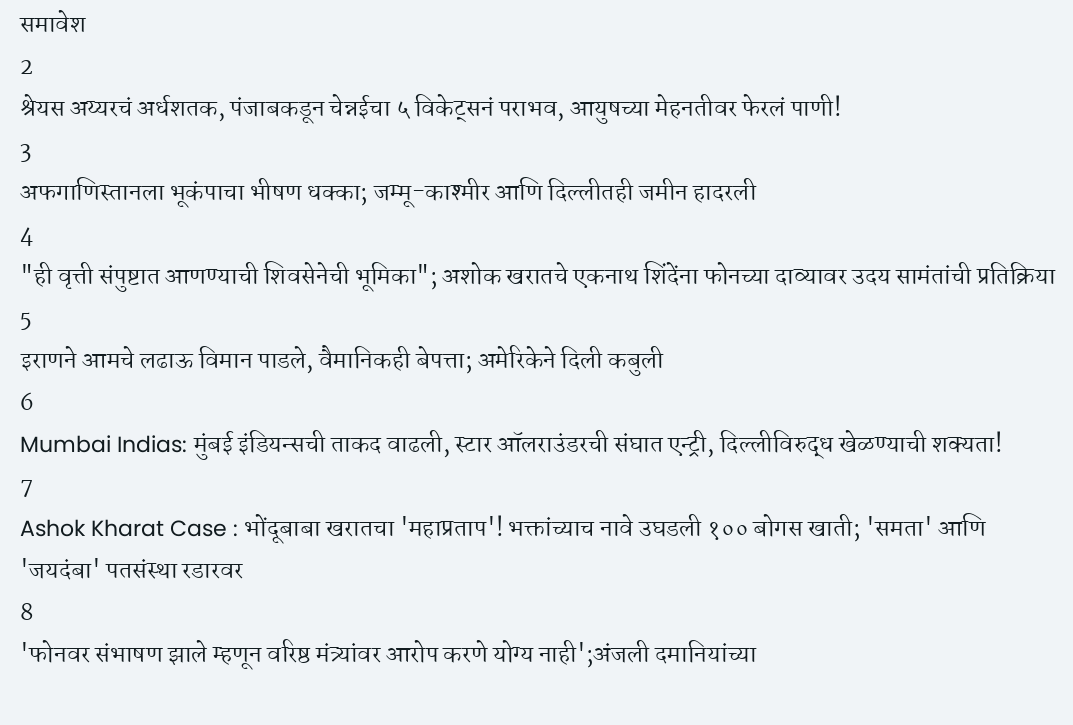समावेश
2
श्रेयस अय्यरचं अर्धशतक, पंजाबकडून चेन्नईचा ५ विकेट्सनं पराभव, आयुषच्या मेहनतीवर फेरलं पाणी!
3
अफगाणिस्तानला भूकंपाचा भीषण धक्का; जम्मू-काश्मीर आणि दिल्लीतही जमीन हादरली
4
"ही वृत्ती संपुष्टात आणण्याची शिवसेनेची भूमिका"; अशोक खरातचे एकनाथ शिंदेंना फोनच्या दाव्यावर उदय सामंतांची प्रतिक्रिया
5
इराणने आमचे लढाऊ विमान पाडले, वैमानिकही बेपत्ता; अमेरिकेने दिली कबुली
6
Mumbai Indias: मुंबई इंडियन्सची ताकद वाढली, स्टार ऑलराउंडरची संघात एन्ट्री, दिल्लीविरुद्ध खेळण्याची शक्यता!
7
Ashok Kharat Case : भोंदूबाबा खरातचा 'महाप्रताप'! भक्तांच्याच नावे उघडली १०० बोगस खाती; 'समता' आणि 'जयदंबा' पतसंस्था रडारवर
8
'फोनवर संभाषण झाले म्हणून वरिष्ठ मंत्र्यांवर आरोप करणे योग्य नाही';अंजली दमानियांच्या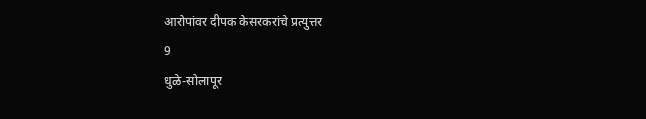आरोपांवर दीपक केसरकरांचे प्रत्युत्तर
9
धुळे-सोलापूर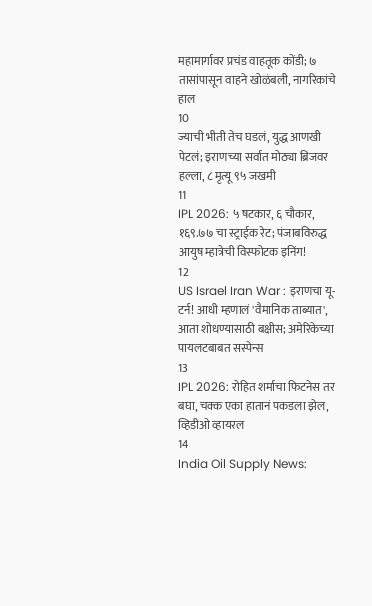महामार्गावर प्रचंड वाहतूक कोंडी; ७ तासांपासून वाहने खोळंबली, नागरिकांचे हाल
10
ज्याची भीती तेच घडलं, युद्ध आणखी पेटलं; इराणच्या सर्वात मोठ्या ब्रिजवर हल्ला, ८ मृत्यू ९५ जखमी
11
IPL 2026: ५ षटकार, ६ चौकार, १६९.७७ चा स्ट्राईक रेट; पंजाबविरुद्ध आयुष म्हात्रेची विस्फोटक इनिंग!
12
US Israel Iran War : इराणचा यू-टर्न! आधी म्हणालं 'वैमानिक ताब्यात', आता शोधण्यासाठी बक्षीस; अमेरिकेच्या पायलटबाबत सस्पेन्स
13
IPL 2026: रोहित शर्माचा फिटनेस तर बघा, चक्क एका हातानं पकडला झेल, व्हिडीओ व्हायरल
14
India Oil Supply News: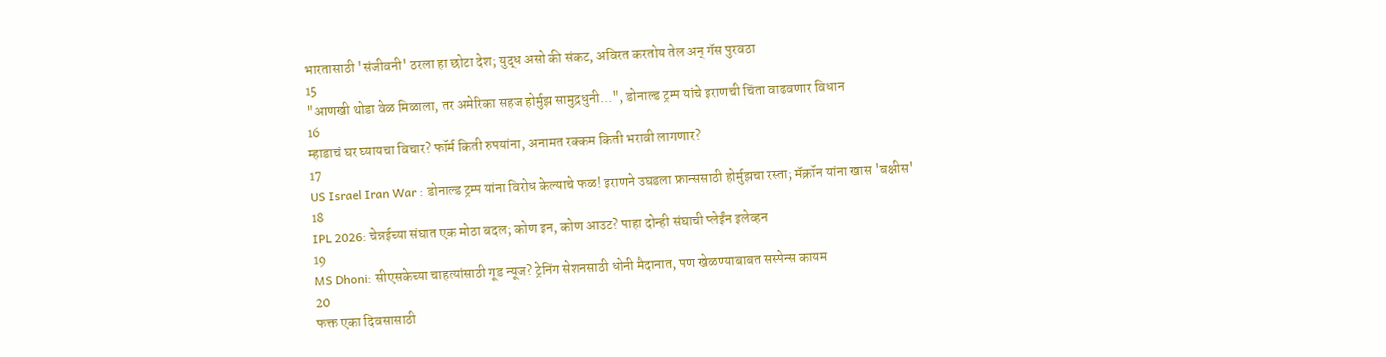भारतासाठी 'संजीवनी' ठरला हा छोटा देश; युद्ध असो की संकट, अविरत करतोय तेल अन् गॅस पुरवठा
15
"आणखी थोडा वेळ मिळाला, तर अमेरिका सहज होर्मुझ सामुद्रधुनी...", डोनाल्ड ट्रम्प यांचे इराणची चिंता वाढवणार विधान
16
म्हाडाचं घर घ्यायचा विचार? फॉर्म किती रुपयांना, अनामत रक्कम किती भरावी लागणार?
17
US Israel Iran War : डोनाल्ड ट्रम्प यांना विरोध केल्याचे फळ! इराणने उघडला फ्रान्ससाठी होर्मुझचा रस्ता; मॅक्रॉन यांना खास 'बक्षीस'
18
IPL 2026: चेन्नईच्या संघात एक मोठा बदल; कोण इन, कोण आउट? पाहा दोन्ही संघाची प्लेईंन इलेव्हन
19
MS Dhoni: सीएसकेच्या चाहत्यांसाठी गूड न्यूज? ट्रेनिंग सेशनसाठी धोनी मैदानात, पण खेळण्याबाबत सस्पेन्स कायम
20
फक्त एका दिवसासाठी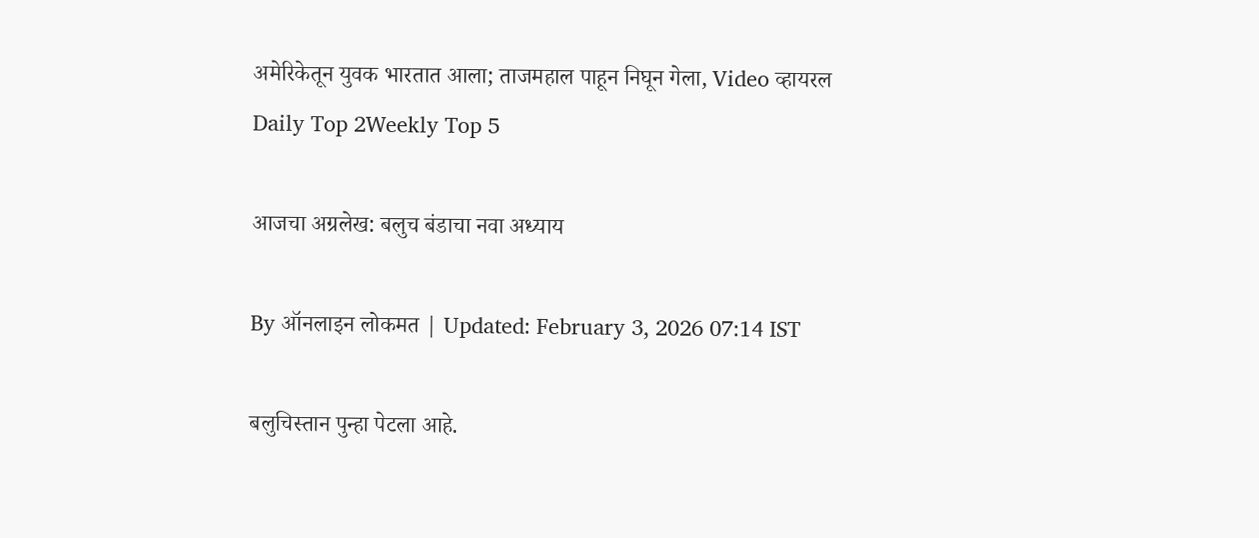अमेरिकेतून युवक भारतात आला; ताजमहाल पाहून निघून गेला, Video व्हायरल
Daily Top 2Weekly Top 5

आजचा अग्रलेख: बलुच बंडाचा नवा अध्याय

By ऑनलाइन लोकमत | Updated: February 3, 2026 07:14 IST

बलुचिस्तान पुन्हा पेटला आहे.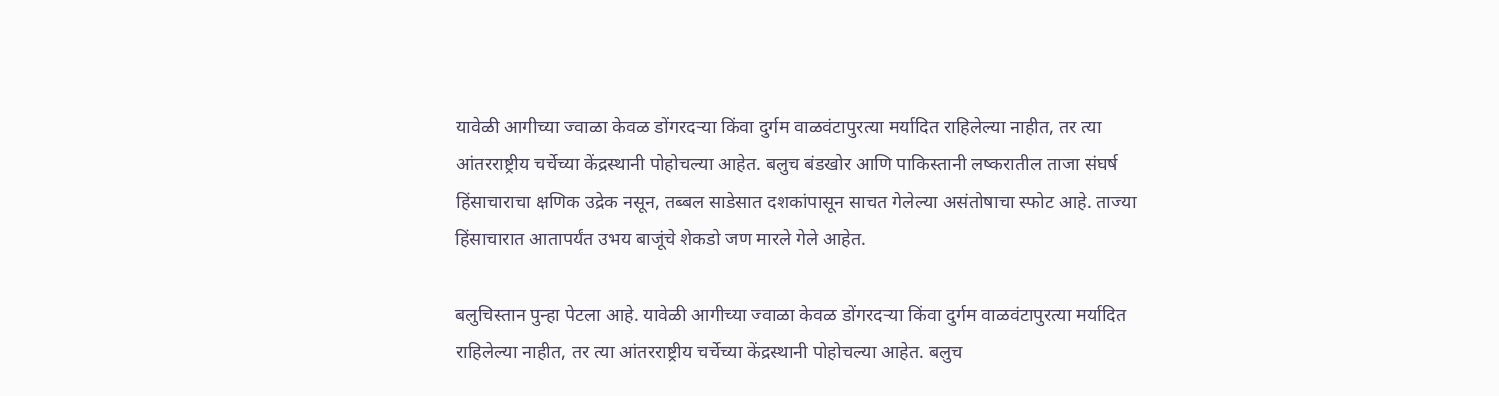यावेळी आगीच्या ज्वाळा केवळ डोंगरदऱ्या किंवा दुर्गम वाळवंटापुरत्या मर्यादित राहिलेल्या नाहीत, तर त्या आंतरराष्ट्रीय चर्चेच्या केंद्रस्थानी पोहोचल्या आहेत. बलुच बंडखोर आणि पाकिस्तानी लष्करातील ताजा संघर्ष हिंसाचाराचा क्षणिक उद्रेक नसून, तब्बल साडेसात दशकांपासून साचत गेलेल्या असंतोषाचा स्फोट आहे. ताज्या हिंसाचारात आतापर्यंत उभय बाजूंचे शेकडो जण मारले गेले आहेत.

बलुचिस्तान पुन्हा पेटला आहे. यावेळी आगीच्या ज्वाळा केवळ डोंगरदऱ्या किंवा दुर्गम वाळवंटापुरत्या मर्यादित राहिलेल्या नाहीत, तर त्या आंतरराष्ट्रीय चर्चेच्या केंद्रस्थानी पोहोचल्या आहेत. बलुच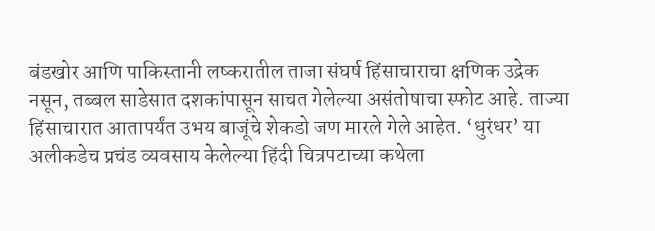बंडखोर आणि पाकिस्तानी लष्करातील ताजा संघर्ष हिंसाचाराचा क्षणिक उद्रेक नसून, तब्बल साडेसात दशकांपासून साचत गेलेल्या असंतोषाचा स्फोट आहे. ताज्या हिंसाचारात आतापर्यंत उभय बाजूंचे शेकडो जण मारले गेले आहेत. ‘धुरंधर’ या अलीकडेच प्रचंड व्यवसाय केलेल्या हिंदी चित्रपटाच्या कथेला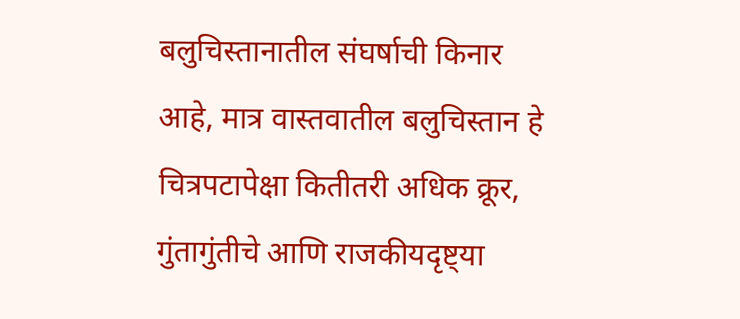बलुचिस्तानातील संघर्षाची किनार आहे, मात्र वास्तवातील बलुचिस्तान हे चित्रपटापेक्षा कितीतरी अधिक क्रूर, गुंतागुंतीचे आणि राजकीयदृष्ट्या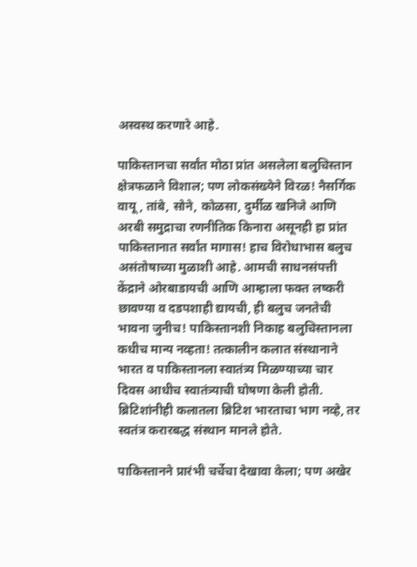अस्वस्थ करणारे आहे.

पाकिस्तानचा सर्वांत मोठा प्रांत असलेला बलुचिस्तान क्षेत्रफळाने विशाल; पण लोकसंख्येने विरळ! नैसर्गिक वायू, तांबे, सोने, कोळसा, दुर्मीळ खनिजे आणि अरबी समुद्राचा रणनीतिक किनारा असूनही हा प्रांत पाकिस्तानात सर्वांत मागास! हाच विरोधाभास बलुच असंतोषाच्या मुळाशी आहे. आमची साधनसंपत्ती केंद्राने ओरबाडायची आणि आम्हाला फक्त लष्करी छावण्या व दडपशाही द्यायची, ही बलुच जनतेची भावना जुनीच! पाकिस्तानशी निकाह बलुचिस्तानला कधीच मान्य नव्हता! तत्कालीन कलात संस्थानाने भारत व पाकिस्तानला स्वातंत्र्य मिळण्याच्या चार दिवस आधीच स्वातंत्र्याची घोषणा केली होती. ब्रिटिशांनीही कलातला ब्रिटिश भारताचा भाग नव्हे, तर स्वतंत्र करारबद्ध संस्थान मानले होते.

पाकिस्तानने प्रारंभी चर्चेचा देखावा केला; पण अखेर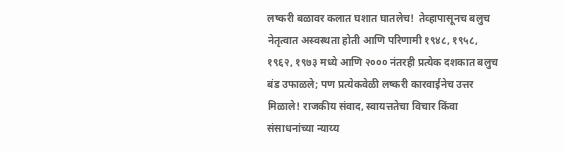लष्करी बळावर कलात घशात घातलेच!  तेव्हापासूनच बलुच नेतृत्वात अस्वस्थता होती आणि परिणामी १९४८, १९५८, १९६२, १९७३ मध्ये आणि २००० नंतरही प्रत्येक दशकात बलुच बंड उफाळले; पण प्रत्येकवेळी लष्करी कारवाईनेच उत्तर मिळाले! राजकीय संवाद, स्वायत्ततेचा विचार किंवा संसाधनांच्या न्याय्य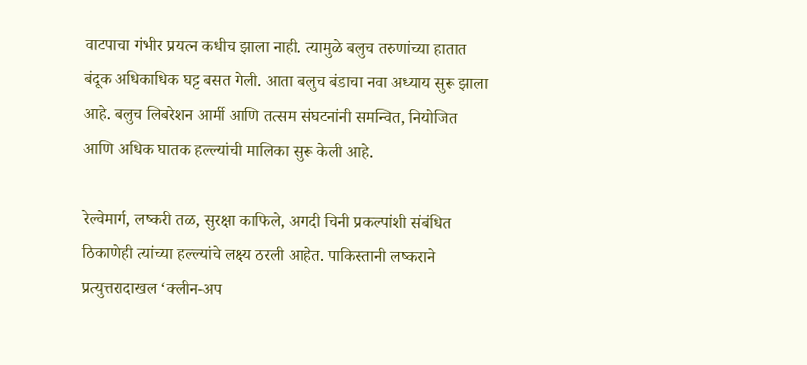वाटपाचा गंभीर प्रयत्न कधीच झाला नाही. त्यामुळे बलुच तरुणांच्या हातात बंदूक अधिकाधिक घट्ट बसत गेली. आता बलुच बंडाचा नवा अध्याय सुरू झाला आहे. बलुच लिबरेशन आर्मी आणि तत्सम संघटनांनी समन्वित, नियोजित आणि अधिक घातक हल्ल्यांची मालिका सुरू केली आहे.

रेल्वेमार्ग, लष्करी तळ, सुरक्षा काफिले, अगदी चिनी प्रकल्पांशी संबंधित ठिकाणेही त्यांच्या हल्ल्यांचे लक्ष्य ठरली आहेत. पाकिस्तानी लष्कराने प्रत्युत्तरादाखल ‘क्लीन-अप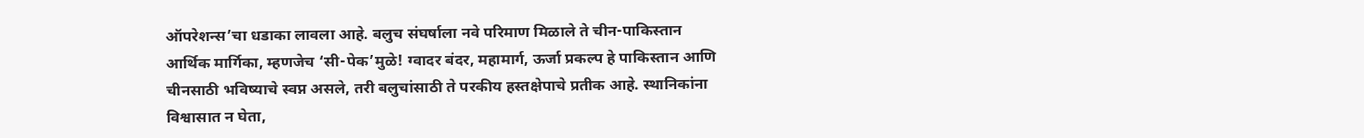ऑपरेशन्स’चा धडाका लावला आहे. बलुच संघर्षाला नवे परिमाण मिळाले ते चीन-पाकिस्तान आर्थिक मार्गिका, म्हणजेच ‘सी-पेक’मुळे! ग्वादर बंदर, महामार्ग, ऊर्जा प्रकल्प हे पाकिस्तान आणि चीनसाठी भविष्याचे स्वप्न असले, तरी बलुचांसाठी ते परकीय हस्तक्षेपाचे प्रतीक आहे. स्थानिकांना विश्वासात न घेता,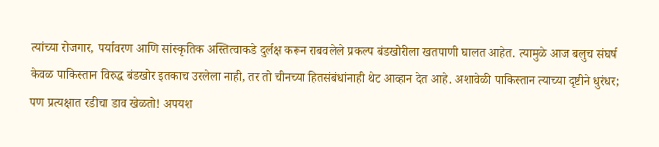त्यांच्या रोजगार, पर्यावरण आणि सांस्कृतिक अस्तित्वाकडे दुर्लक्ष करून राबवलेले प्रकल्प बंडखोरीला खतपाणी घालत आहेत. त्यामुळे आज बलुच संघर्ष केवळ पाकिस्तान विरुद्ध बंडखोर इतकाच उरलेला नाही, तर तो चीनच्या हितसंबंधांनाही थेट आव्हान देत आहे. अशावेळी पाकिस्तान त्याच्या दृष्टीने धुरंधर; पण प्रत्यक्षात रडीचा डाव खेळतो! अपयश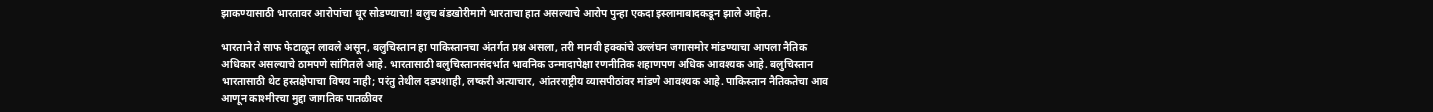झाकण्यासाठी भारतावर आरोपांचा धूर सोडण्याचा! बलुच बंडखोरीमागे भारताचा हात असल्याचे आरोप पुन्हा एकदा इस्लामाबादकडून झाले आहेत.

भारताने ते साफ फेटाळून लावले असून, बलुचिस्तान हा पाकिस्तानचा अंतर्गत प्रश्न असला, तरी मानवी हक्कांचे उल्लंघन जगासमोर मांडण्याचा आपला नैतिक अधिकार असल्याचे ठामपणे सांगितले आहे. भारतासाठी बलुचिस्तानसंदर्भात भावनिक उन्मादापेक्षा रणनीतिक शहाणपण अधिक आवश्यक आहे. बलुचिस्तान भारतासाठी थेट हस्तक्षेपाचा विषय नाही; परंतु तेथील दडपशाही, लष्करी अत्याचार, आंतरराष्ट्रीय व्यासपीठांवर मांडणे आवश्यक आहे. पाकिस्तान नैतिकतेचा आव आणून काश्मीरचा मुद्दा जागतिक पातळीवर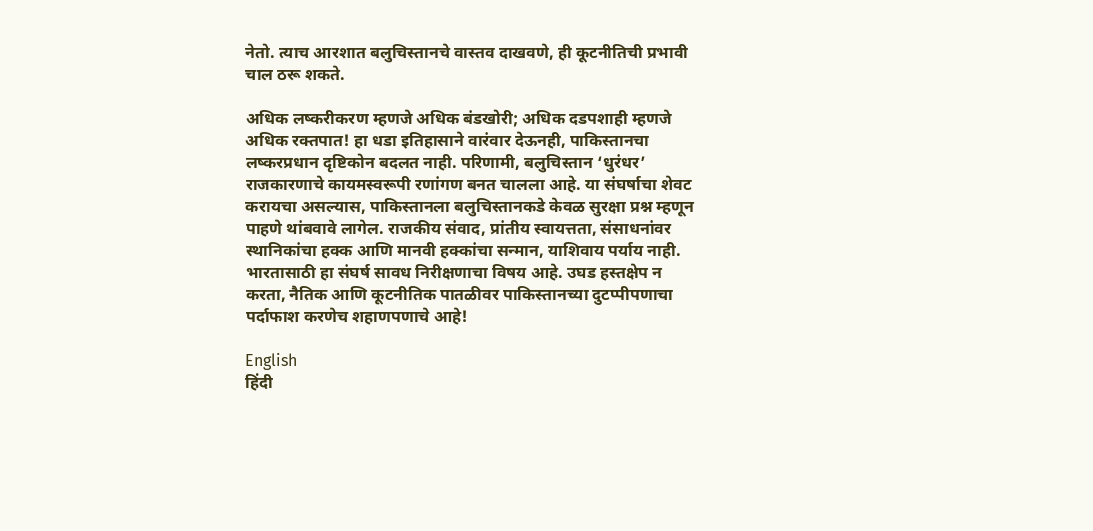नेतो. त्याच आरशात बलुचिस्तानचे वास्तव दाखवणे, ही कूटनीतिची प्रभावी चाल ठरू शकते.

अधिक लष्करीकरण म्हणजे अधिक बंडखोरी; अधिक दडपशाही म्हणजे अधिक रक्तपात! हा धडा इतिहासाने वारंवार देऊनही, पाकिस्तानचा लष्करप्रधान दृष्टिकोन बदलत नाही. परिणामी, बलुचिस्तान ‘धुरंधर’ राजकारणाचे कायमस्वरूपी रणांगण बनत चालला आहे. या संघर्षाचा शेवट करायचा असल्यास, पाकिस्तानला बलुचिस्तानकडे केवळ सुरक्षा प्रश्न म्हणून पाहणे थांबवावे लागेल. राजकीय संवाद, प्रांतीय स्वायत्तता, संसाधनांवर स्थानिकांचा हक्क आणि मानवी हक्कांचा सन्मान, याशिवाय पर्याय नाही. भारतासाठी हा संघर्ष सावध निरीक्षणाचा विषय आहे. उघड हस्तक्षेप न करता, नैतिक आणि कूटनीतिक पातळीवर पाकिस्तानच्या दुटप्पीपणाचा पर्दाफाश करणेच शहाणपणाचे आहे!

English
हिंदी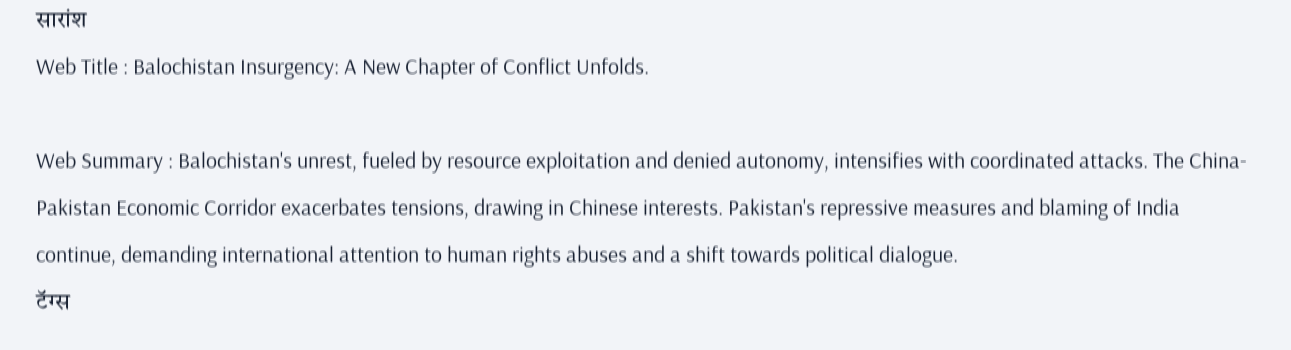सारांश
Web Title : Balochistan Insurgency: A New Chapter of Conflict Unfolds.

Web Summary : Balochistan's unrest, fueled by resource exploitation and denied autonomy, intensifies with coordinated attacks. The China-Pakistan Economic Corridor exacerbates tensions, drawing in Chinese interests. Pakistan's repressive measures and blaming of India continue, demanding international attention to human rights abuses and a shift towards political dialogue.
टॅग्स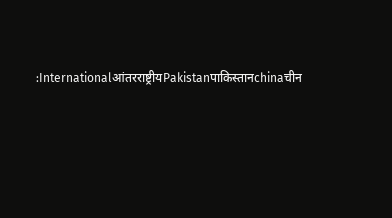:Internationalआंतरराष्ट्रीयPakistanपाकिस्तानchinaचीन